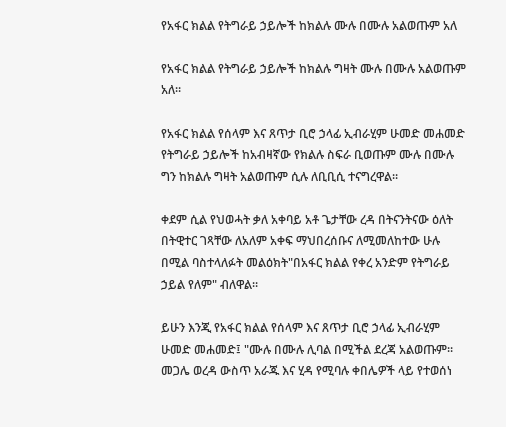የአፋር ክልል የትግራይ ኃይሎች ከክልሉ ሙሉ በሙሉ አልወጡም አለ

የአፋር ክልል የትግራይ ኃይሎች ከክልሉ ግዛት ሙሉ በሙሉ አልወጡም አለ።

የአፋር ክልል የሰላም እና ጸጥታ ቢሮ ኃላፊ ኢብራሂም ሁመድ መሐመድ የትግራይ ኃይሎች ከአብዛኛው የክልሉ ስፍራ ቢወጡም ሙሉ በሙሉ ግን ከክልሉ ግዛት አልወጡም ሲሉ ለቢቢሲ ተናግረዋል።

ቀደም ሲል የህወሓት ቃለ አቀባይ አቶ ጌታቸው ረዳ በትናንትናው ዕለት በትዊተር ገጻቸው ለአለም አቀፍ ማህበረሰቡና ለሚመለከተው ሁሉ በሚል ባስተላለፉት መልዕክት"በአፋር ክልል የቀረ አንድም የትግራይ ኃይል የለም" ብለዋል።

ይሁን እንጂ የአፋር ክልል የሰላም እና ጸጥታ ቢሮ ኃላፊ ኢብራሂም ሁመድ መሐመድ፤ "ሙሉ በሙሉ ሊባል በሚችል ደረጃ አልወጡም። መጋሌ ወረዳ ውስጥ አራጁ እና ሂዳ የሚባሉ ቀበሌዎች ላይ የተወሰነ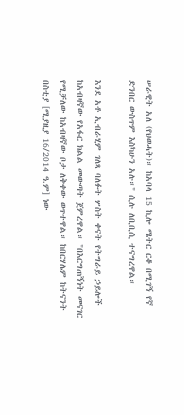ሠራዊት አለ (የህወሓት)። ከአባላ 15 ኪሎ ሜትር ርቆ በሚገኝ የኛ ድንበር ውስጥም እስካሁን አሉ።" ሲሉ ለቢቢሲ ተናግረዋል።

እንደ አቶ ኢብራሂም ገለጻ ባለፉት ሦስት ቀናት የትግራይ ኃይሎች ከአብዛኛው የአፋር ክልል መውጣት ጀምረዋል። "በእርግጠኝነት መናገር የሚቻለው ከአብዛኛው ቦታ ለቅቀው ወጥተዋል። ከበርሃሌም ከትናንት በስቲያ [ሚያዚያ 16/2014 ዓ.ም] ነው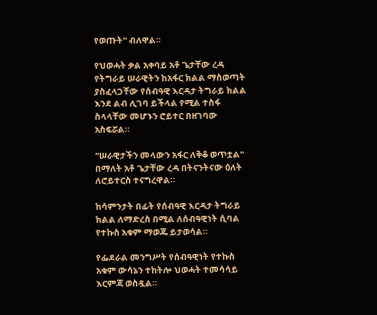የወጡት" ብለዋል።

የህወሓት ቃል አቀባይ አቶ ጌታቸው ረዳ የትግራይ ሠራዊትን ከአፋር ክልል ማስወጣት ያስፈላጋቸው የሰብዓዊ እርዳታ ትግራይ ክልል እንደ ልብ ሊገባ ይችላል የሚል ተስፋ ስላላቸው መሆኑን ሮይተር በዘገባው አስፍሯል።

"ሠራዊታችን መላውን አፋር ለቅቆ ወጥቷል" በማለት አቶ ጌታቸው ረዳ በትናንትናው ዕለት ለሮይተርስ ተናግረዋል።

ከሳምንታት በፊት የሰብዓዊ እርዳታ ትግራይ ክልል ለማድረስ በሚል ለሰብዓዊነት ሲባል የተኩስ አቁም ማወጁ ይታወሳል።

የፌደራል መንግሥት የሰብዓዊነት የተኩስ አቁም ውሳኔን ተከትሎ ህወሓት ተመሳሳይ እርምጃ ወስዷል።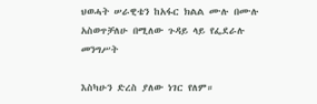ህወሓት ሠራዊቴን ከአፋር ክልል ሙሉ በሙሉ አስወጥቻለሁ በሚለው ጉዳይ ላይ የፌደራሉ መንግሥት

እስካሁን ድረስ ያለው ነገር የለም።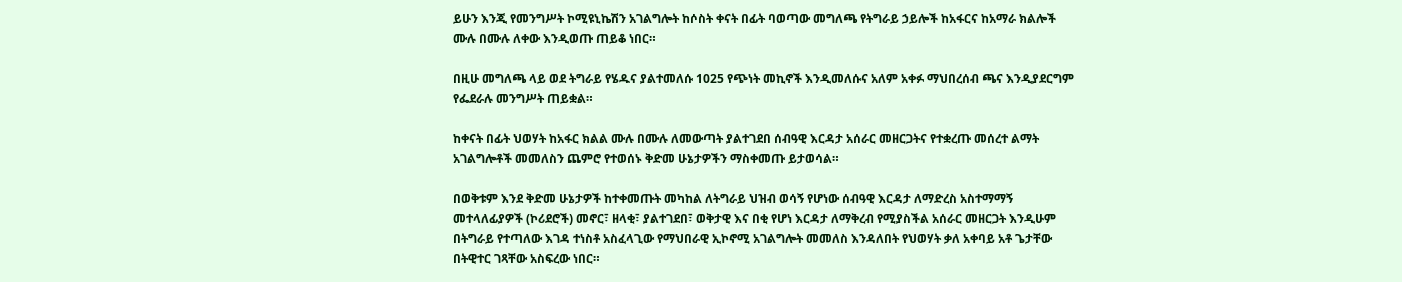ይሁን እንጂ የመንግሥት ኮሚዩኒኬሽን አገልግሎት ከሶስት ቀናት በፊት ባወጣው መግለጫ የትግራይ ኃይሎች ከአፋርና ከአማራ ክልሎች ሙሉ በሙሉ ለቀው እንዲወጡ ጠይቆ ነበር።

በዚሁ መግለጫ ላይ ወደ ትግራይ የሄዱና ያልተመለሱ 1025 የጭነት መኪኖች እንዲመለሱና አለም አቀፉ ማህበረሰብ ጫና እንዲያደርግም የፌደራሉ መንግሥት ጠይቋል።

ከቀናት በፊት ህወሃት ከአፋር ክልል ሙሉ በሙሉ ለመውጣት ያልተገደበ ሰብዓዊ እርዳታ አሰራር መዘርጋትና የተቋረጡ መሰረተ ልማት አገልግሎቶች መመለስን ጨምሮ የተወሰኑ ቅድመ ሁኔታዎችን ማስቀመጡ ይታወሳል።

በወቅቱም እንደ ቅድመ ሁኔታዎች ከተቀመጡት መካከል ለትግራይ ህዝብ ወሳኝ የሆነው ሰብዓዊ እርዳታ ለማድረስ አስተማማኝ መተላለፊያዎች (ኮሪደሮች) መኖር፣ ዘላቂ፣ ያልተገደበ፣ ወቅታዊ እና በቂ የሆነ እርዳታ ለማቅረብ የሚያስችል አሰራር መዘርጋት እንዲሁም በትግራይ የተጣለው እገዳ ተነስቶ አስፈላጊው የማህበራዊ ኢኮኖሚ አገልግሎት መመለስ እንዳለበት የህወሃት ቃለ አቀባይ አቶ ጌታቸው በትዊተር ገጻቸው አስፍረው ነበር።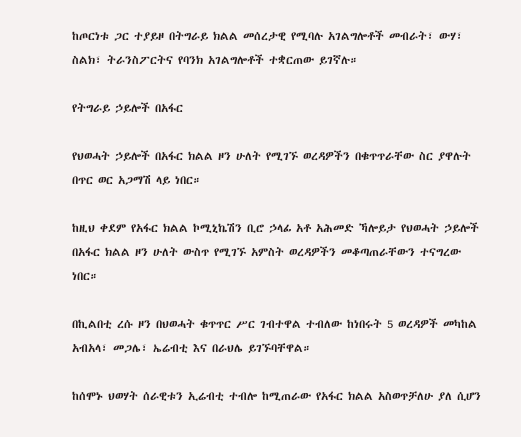ከጦርነቱ ጋር ተያይዞ በትግራይ ክልል መሰረታዊ የሚባሉ አገልግሎቶች መብራት፣ ውሃ፣ ስልክ፣ ትራንስፖርትና የባንክ አገልግሎቶች ተቋርጠው ይገኛሉ።

የትግራይ ኃይሎች በአፋር

የህወሓት ኃይሎች በአፋር ክልል ዞን ሁለት የሚገኙ ወረዳዎችን በቁጥጥራቸው ስር ያዋሉት በጥር ወር አጋማሽ ላይ ነበር።

ከዚህ ቀደም የአፋር ክልል ኮሚኒኬሽን ቢሮ ኃላፊ አቶ አሕመድ ኻሎይታ የህወሓት ኃይሎች በአፋር ክልል ዞን ሁለት ውስጥ የሚገኙ አምስት ወረዳዎችን መቆጣጠራቸውን ተናግረው ነበር።

በኪልበቲ ረሱ ዞን በህወሓት ቁጥጥር ሥር ገብተዋል ተብለው ከነበሩት 5 ወረዳዎች መካከል አብአላ፣ መጋሌ፣ ኤሬብቲ እና በራህሌ ይገኙባቸዋል።

ከሰሞኑ ህወሃት ሰራዊቱን ኢሬብቲ ተብሎ ከሚጠራው የአፋር ክልል አስወጥቻለሁ ያለ ሲሆን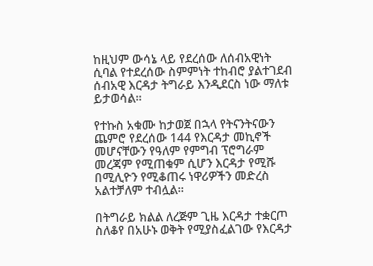ከዚህም ውሳኔ ላይ የደረሰው ለሰብአዊነት ሲባል የተደረሰው ስምምነት ተከብሮ ያልተገደብ ሰብአዊ እርዳታ ትግራይ እንዲደርስ ነው ማለቱ ይታወሳል።

የተኩስ አቁሙ ከታወጀ በኋላ የትናንትናውን ጨምሮ የደረሰው 144 የእርዳታ መኪኖች መሆናቸውን የዓለም የምግብ ፕሮግራም መረጃም የሚጠቁም ሲሆን እርዳታ የሚሹ በሚሊዮን የሚቆጠሩ ነዋሪዎችን መድረስ አልተቻለም ተብሏል።

በትግራይ ክልል ለረጅም ጊዜ እርዳታ ተቋርጦ ስለቆየ በአሁኑ ወቅት የሚያስፈልገው የእርዳታ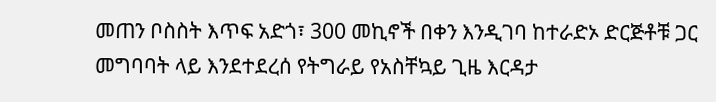መጠን ቦስስት እጥፍ አድጎ፣ 300 መኪኖች በቀን እንዲገባ ከተራድኦ ድርጅቶቹ ጋር መግባባት ላይ እንደተደረሰ የትግራይ የአስቸኳይ ጊዜ እርዳታ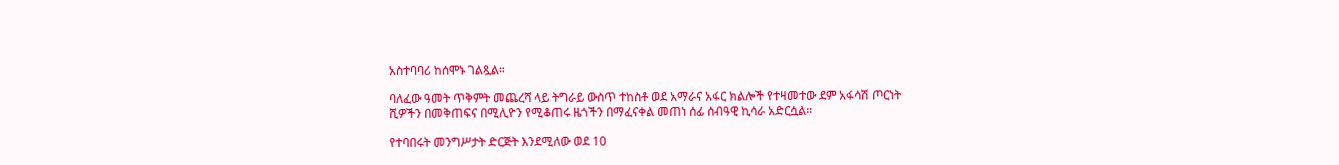አስተባባሪ ከሰሞኑ ገልጿል።

ባለፈው ዓመት ጥቅምት መጨረሻ ላይ ትግራይ ውስጥ ተከስቶ ወደ አማራና አፋር ክልሎች የተዛመተው ደም አፋሳሽ ጦርነት ሺዎችን በመቅጠፍና በሚሊዮን የሚቆጠሩ ዜጎችን በማፈናቀል መጠነ ሰፊ ሰብዓዊ ኪሳራ አድርሷል።

የተባበሩት መንግሥታት ድርጅት እንደሚለው ወደ 10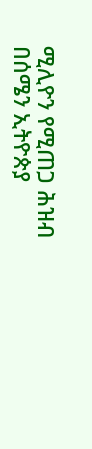ሚሊዮን የሚጠጋ ሕዝብ በሰሜን ኢትዮጵያ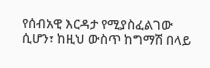የሰብአዊ እርዳታ የሚያስፈልገው ሲሆን፣ ከዚህ ውስጥ ከግማሽ በላይ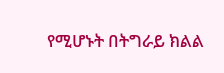የሚሆኑት በትግራይ ክልል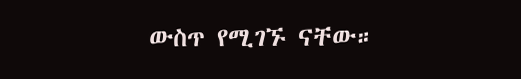ውስጥ የሚገኙ ናቸው።